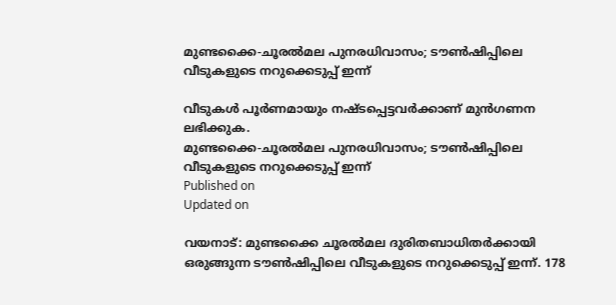മുണ്ടക്കൈ-ചൂരൽമല പുനരധിവാസം; ടൗൺഷിപ്പിലെ വീടുകളുടെ നറുക്കെടുപ്പ് ഇന്ന്

വീടുകൾ പൂർണമായും നഷ്ടപ്പെട്ടവർക്കാണ് മുൻഗണന ലഭിക്കുക.
മുണ്ടക്കൈ-ചൂരൽമല പുനരധിവാസം; ടൗൺഷിപ്പിലെ വീടുകളുടെ നറുക്കെടുപ്പ് ഇന്ന്
Published on
Updated on

വയനാട്: മുണ്ടക്കൈ ചൂരൽമല ദുരിതബാധിതർക്കായി ഒരുങ്ങുന്ന ടൗൺഷിപ്പിലെ വീടുകളുടെ നറുക്കെടുപ്പ് ഇന്ന്. 178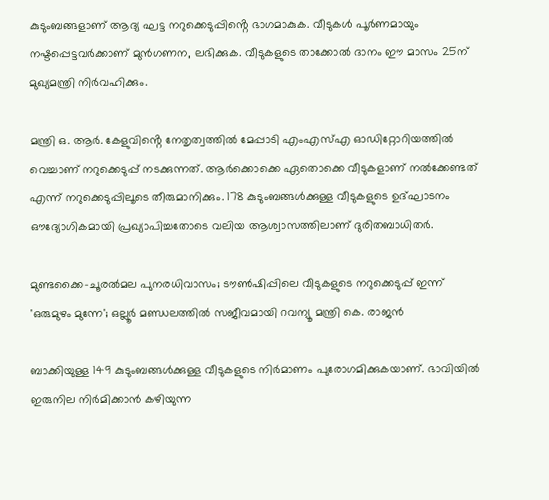കുടുംബങ്ങളാണ് ആദ്യ ഘട്ട നറുക്കെടുപ്പിൻ്റെ ഭാഗമാകുക. വീടുകൾ പൂർണമായും നഷ്ടപ്പെട്ടവർക്കാണ് മുൻഗണന, ലഭിക്കുക. വീടുകളുടെ താക്കോൽ ദാനം ഈ മാസം 25ന് മുഖ്യമന്ത്രി നിർവഹിക്കും.

മന്ത്രി ഒ. ആർ. കേളുവിൻ്റെ നേതൃത്വത്തിൽ മേപ്പാടി എംഎസ്എ ഓഡിറ്റോറിയത്തിൽ വെച്ചാണ് നറുക്കെടുപ്പ് നടക്കുന്നത്. ആർക്കൊക്കെ ഏതൊക്കെ വീടുകളാണ് നൽക്കേണ്ടത് എന്ന് നറുക്കെടുപ്പിലൂടെ തീരുമാനിക്കും. 178 കുടുംബങ്ങൾക്കുള്ള വീടുകളുടെ ഉദ്ഘാടനം ഔദ്യോഗികമായി പ്രഖ്യാപിച്ചതോടെ വലിയ ആശ്വാസത്തിലാണ് ദുരിതബാധിതർ.

മുണ്ടക്കൈ-ചൂരൽമല പുനരധിവാസം; ടൗൺഷിപ്പിലെ വീടുകളുടെ നറുക്കെടുപ്പ് ഇന്ന്
'ഒരുമുഴം മുന്നേ'; ഒല്ലൂർ മണ്ഡലത്തിൽ സജീവമായി റവന്യൂ മന്ത്രി കെ. രാജൻ

ബാക്കിയുള്ള 149 കുടുംബങ്ങൾക്കുള്ള വീടുകളുടെ നിർമാണം പുരോഗമിക്കുകയാണ്. ഭാവിയിൽ ഇരുനില നിർമിക്കാൻ കഴിയുന്ന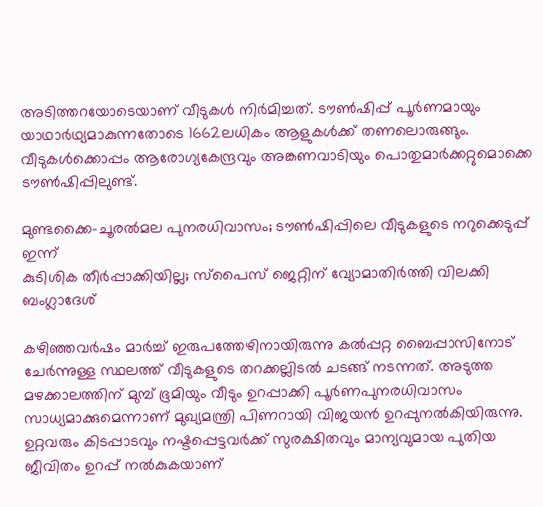അടിത്തറയോടെയാണ് വീടുകൾ നിർമിച്ചത്. ടൗൺഷിപ്പ് പൂർണമായും യാഥാർഥ്യമാകുന്നതോടെ 1662ലധികം ആളുകൾക്ക് തണലൊരുങ്ങും. വീടുകൾക്കൊപ്പം ആരോഗ്യകേന്ദ്രവും അങ്കണവാടിയും പൊതുമാർക്കറ്റുമൊക്കെ ടൗൺഷിപ്പിലുണ്ട്.

മുണ്ടക്കൈ-ചൂരൽമല പുനരധിവാസം; ടൗൺഷിപ്പിലെ വീടുകളുടെ നറുക്കെടുപ്പ് ഇന്ന്
കുടിശിക തീർപ്പാക്കിയില്ല; സ്പൈസ് ജെറ്റിന് വ്യോമാതിർത്തി വിലക്കി ബംഗ്ലാദേശ്

കഴിഞ്ഞവർഷം മാർച്ച് ഇരുപത്തേഴിനായിരുന്നു കൽപ്പറ്റ ബൈപ്പാസിനോട് ചേർന്നുള്ള സ്ഥലത്ത് വീടുകളുടെ തറക്കല്ലിടൽ ചടങ്ങ് നടന്നത്. അടുത്ത മഴക്കാലത്തിന് മുമ്പ് ഭൂമിയും വീടും ഉറപ്പാക്കി പൂർണപുനരധിവാസം സാധ്യമാക്കുമെന്നാണ് മുഖ്യമന്ത്രി പിണറായി വിജയൻ ഉറപ്പുനൽകിയിരുന്നു. ഉറ്റവരും കിടപ്പാടവും നഷ്ടപ്പെട്ടവർക്ക് സുരക്ഷിതവും മാന്യവുമായ പുതിയ ജീവിതം ഉറപ്പ് നൽകുകയാണ്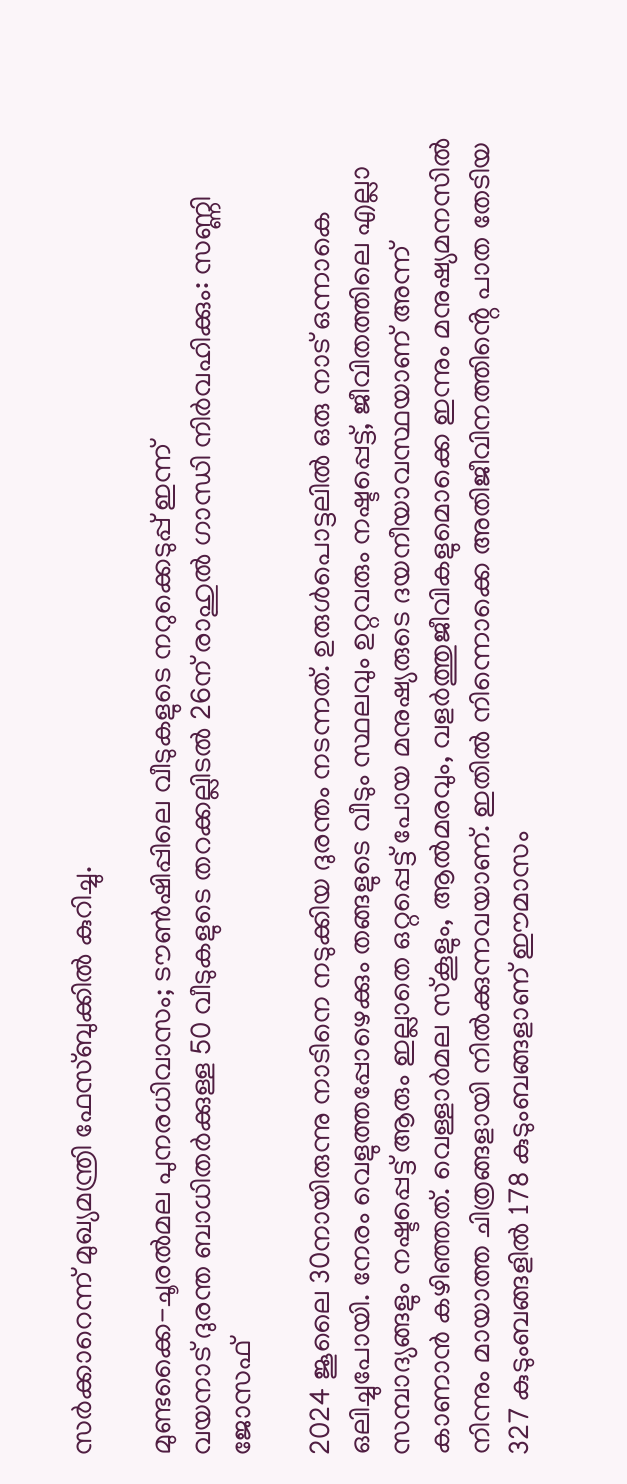സർക്കാറെന്ന് മുഖ്യമന്ത്രി ഫേസ്ബുക്കിൽ കുറിച്ചു.

മുണ്ടക്കൈ-ചൂരൽമല പുനരധിവാസം; ടൗൺഷിപ്പിലെ വീടുകളുടെ നറുക്കെടുപ്പ് ഇന്ന്
വയനാട് ദുരന്ത ബാധിതര്‍ക്കുള്ള 50 വീടുകളുടെ തറക്കല്ലിടല്‍ 26ന് രാഹുല്‍ ഗാന്ധി നിര്‍വഹിക്കും: സണ്ണി ജോസഫ്

2024 ജൂലൈ 30നായിരുന്നു നാടിനെ നടുക്കിയ ദുരന്തം നടന്നത്. ഉരുൾപൊട്ടലിൽ ഒരു നാട് ഒന്നാകെ ഒലിച്ചുപോയി. നേരം വെളുത്തപ്പോഴെക്കും തങ്ങളുടെ വീടും സ്ഥലവും ഉറ്റവരും നഷ്ടപ്പെട്ട്, ജീവിതത്തിലെ എല്ലാ സമ്പാദ്യങ്ങളും നഷ്ടപ്പെട്ട് ആരും ഇല്ലാതെ ഒറ്റപ്പെട്ട് പോയ മനുഷ്യരുടെ ദയനീയാവസ്ഥയാണ് അന്ന് കാണാൻ കഴിഞ്ഞത്. വെള്ളാർമല സ്കൂളും, ആൽമരവും, വളർത്തുജീവികളുമൊക്കെ ഇന്നും മനുഷ്യമനസിൽ നിന്നും മായാത്ത ചിത്രങ്ങളായി നിൽക്കുന്നവയാണ്. ഇതിൽ നിന്നൊക്കെ അതിജീവിനത്തിൻ്റെ പാത തേടിയ 327 കുടുംബങ്ങളിൽ 178 കുടുംബങ്ങളാണ് ഈമാസം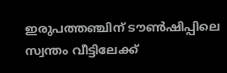ഇരുപത്തഞ്ചിന് ടൗൺഷിപ്പിലെ സ്വന്തം വീട്ടിലേക്ക്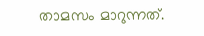താമസം മാറുന്നത്.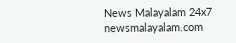News Malayalam 24x7
newsmalayalam.com